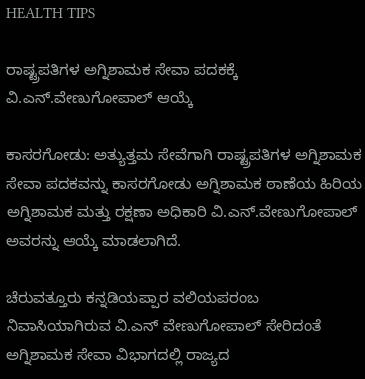HEALTH TIPS

ರಾಷ್ಟ್ರಪತಿಗಳ ಅಗ್ನಿಶಾಮಕ ಸೇವಾ ಪದಕಕ್ಕೆ ವಿ.ಎನ್.ವೇಣುಗೋಪಾಲ್ ಆಯ್ಕೆ

ಕಾಸರಗೋಡು: ಅತ್ಯುತ್ತಮ ಸೇವೆಗಾಗಿ ರಾಷ್ಟ್ರಪತಿಗಳ ಅಗ್ನಿಶಾಮಕ ಸೇವಾ ಪದಕವನ್ನು ಕಾಸರಗೋಡು ಅಗ್ನಿಶಾಮಕ ಠಾಣೆಯ ಹಿರಿಯ ಅಗ್ನಿಶಾಮಕ ಮತ್ತು ರಕ್ಷಣಾ ಅಧಿಕಾರಿ ವಿ.ಎನ್.ವೇಣುಗೋಪಾಲ್ ಅವರನ್ನು ಆಯ್ಕೆ ಮಾಡಲಾಗಿದೆ.

ಚೆರುವತ್ತೂರು ಕನ್ನಡಿಯಪ್ಪಾರ ವಲಿಯಪರಂಬ ನಿವಾಸಿಯಾಗಿರುವ ವಿ.ಎನ್ ವೇಣುಗೋಪಾಲ್ ಸೇರಿದಂತೆ ಅಗ್ನಿಶಾಮಕ ಸೇವಾ ವಿಭಾಗದಲ್ಲಿ ರಾಜ್ಯದ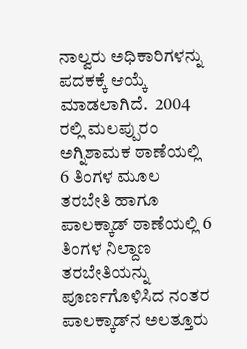ನಾಲ್ವರು ಅಧಿಕಾರಿಗಳನ್ನು ಪದಕಕ್ಕೆ ಆಯ್ಕೆ ಮಾಡಲಾಗಿದೆ.  2004 ರಲ್ಲಿ ಮಲಪ್ಪುರಂ ಅಗ್ನಿಶಾಮಕ ಠಾಣೆಯಲ್ಲಿ 6 ತಿಂಗಳ ಮೂಲ ತರಬೇತಿ ಹಾಗೂ ಪಾಲಕ್ಕಾಡ್ ಠಾಣೆಯಲ್ಲಿ 6 ತಿಂಗಳ ನಿಲ್ದಾಣ ತರಬೇತಿಯನ್ನು ಪೂರ್ಣಗೊಳಿಸಿದ ನಂತರ ಪಾಲಕ್ಕಾಡ್‍ನ ಅಲತ್ತೂರು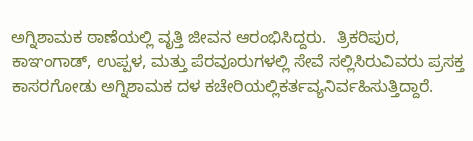ಅಗ್ನಿಶಾಮಕ ಠಾಣೆಯಲ್ಲಿ ವೃತ್ತಿ ಜೀವನ ಆರಂಭಿಸಿದ್ದರು.  ತ್ರಿಕರಿಪುರ, ಕಾಞಂಗಾಡ್, ಉಪ್ಪಳ, ಮತ್ತು ಪೆರವೂರುಗಳಲ್ಲಿ ಸೇವೆ ಸಲ್ಲಿಸಿರುವಿವರು ಪ್ರಸಕ್ತ ಕಾಸರಗೋಡು ಅಗ್ನಿಶಾಮಕ ದಳ ಕಚೇರಿಯಲ್ಲಿಕರ್ತವ್ಯನಿರ್ವಹಿಸುತ್ತಿದ್ದಾರೆ.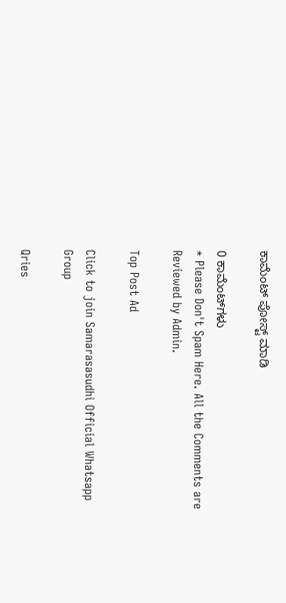ಕಾಮೆಂಟ್‌‌ ಪೋಸ್ಟ್‌ ಮಾಡಿ

0 ಕಾಮೆಂಟ್‌ಗಳು
* Please Don't Spam Here. All the Comments are Reviewed by Admin.

Top Post Ad

Click to join Samarasasudhi Official Whatsapp Group

Qries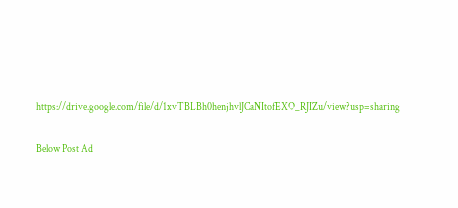https://drive.google.com/file/d/1xvTBLBh0henjhvlJCaNItofEXO_RJIZu/view?usp=sharing

Below Post Ad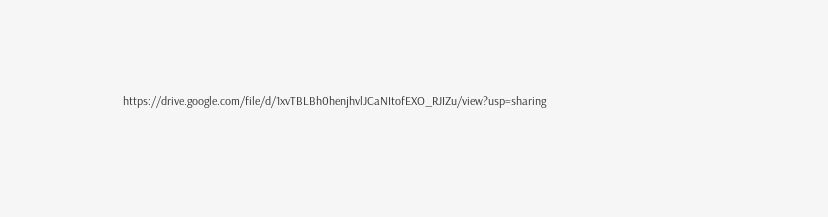https://drive.google.com/file/d/1xvTBLBh0henjhvlJCaNItofEXO_RJIZu/view?usp=sharing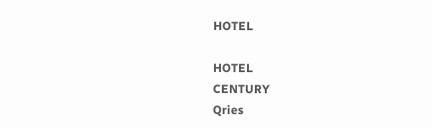HOTEL

HOTEL
CENTURY
Qries